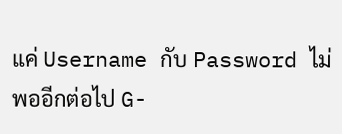แค่ Username กับ Password ไม่พออีกต่อไป G-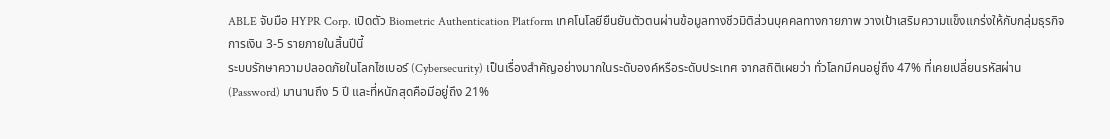ABLE จับมือ HYPR Corp. เปิดตัว Biometric Authentication Platform เทคโนโลยียืนยันตัวตนผ่านข้อมูลทางชีวมิติส่วนบุคคลทางกายภาพ วางเป้าเสริมความแข็งแกร่งให้กับกลุ่มธุรกิจการเงิน 3-5 รายภายในสิ้นปีนี้
ระบบรักษาความปลอดภัยในโลกไซเบอร์ (Cybersecurity) เป็นเรื่องสำคัญอย่างมากในระดับองค์หรือระดับประเทศ จากสถิติเผยว่า ทั่วโลกมีคนอยู่ถึง 47% ที่เคยเปลี่ยนรหัสผ่าน (Password) มานานถึง 5 ปี และที่หนักสุดคือมีอยู่ถึง 21%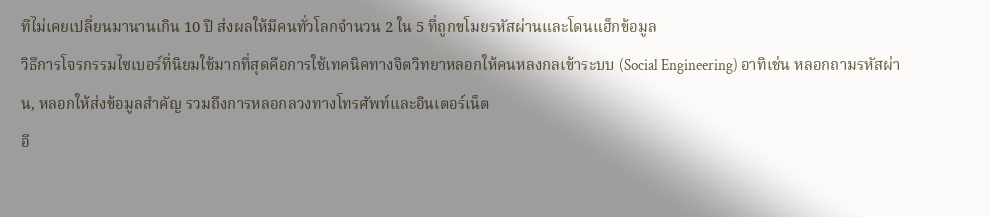ทีไม่เคยเปลี่ยนมานานเกิน 10 ปี ส่งผลให้มีคนทั่วโลกจำนวน 2 ใน 5 ที่ถูกขโมยรหัสผ่านและโดนแฮ็กข้อมูล
วิธีการโจรกรรมไซเบอร์ที่นิยมใช้มากที่สุดคือการใช้เทคนิคทางจิตวิทยาหลอกให้คนหลงกลเข้าระบบ (Social Engineering) อาทิเช่น หลอกถามรหัสผ่าน, หลอกให้ส่งข้อมูลสำคัญ รวมถึงการหลอกลวงทางโทรศัพท์และอินเตอร์เน็ต
อี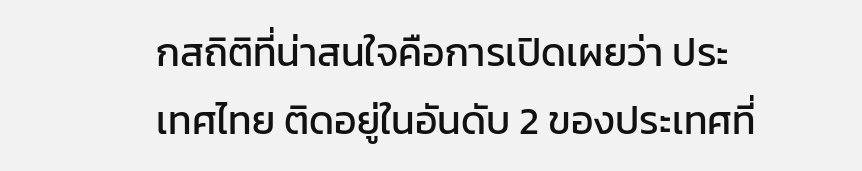กสถิติที่น่าสนใจคือการเปิดเผยว่า ประเทศไทย ติดอยู่ในอันดับ 2 ของประเทศที่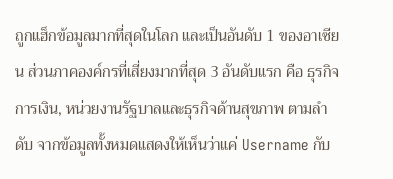ถูกแฮ็กข้อมูลมากที่สุดในโลก และเป็นอันดับ 1 ของอาเซียน ส่วนภาคองค์กรที่เสี่ยงมากที่สุด 3 อันดับแรก คือ ธุรกิจการเงิน, หน่วยงานรัฐบาลและธุรกิจด้านสุขภาพ ตามลำดับ จากข้อมูลทั้งหมดแสดงให้เห็นว่าแค่ Username กับ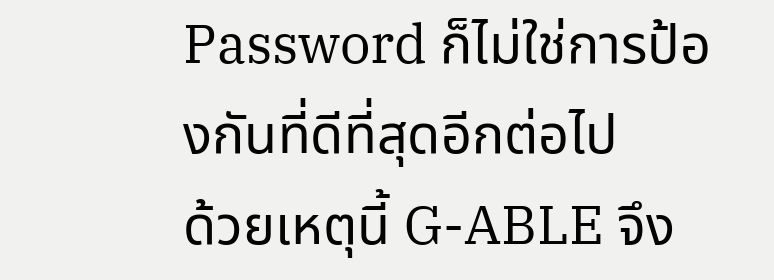Password ก็ไม่ใช่การป้องกันที่ดีที่สุดอีกต่อไป
ด้วยเหตุนี้ G-ABLE จึง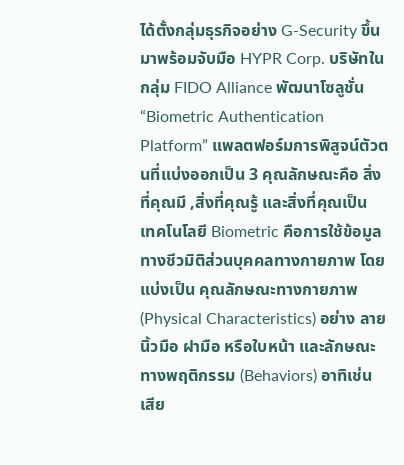ได้ตั้งกลุ่มธุรกิจอย่าง G-Security ขึ้นมาพร้อมจับมือ HYPR Corp. บริษัทในกลุ่ม FIDO Alliance พัฒนาโซลูชั่น “Biometric Authentication Platform” แพลตฟอร์มการพิสูจน์ตัวตนที่แบ่งออกเป็น 3 คุณลักษณะคือ สิ่งที่คุณมี ,สิ่งที่คุณรู้ และสิ่งที่คุณเป็น
เทคโนโลยี Biometric คือการใช้ข้อมูลทางชีวมิติส่วนบุคคลทางกายภาพ โดยแบ่งเป็น คุณลักษณะทางกายภาพ (Physical Characteristics) อย่าง ลายนิ้วมือ ฝามือ หรือใบหน้า และลักษณะทางพฤติกรรม (Behaviors) อาทิเช่น เสีย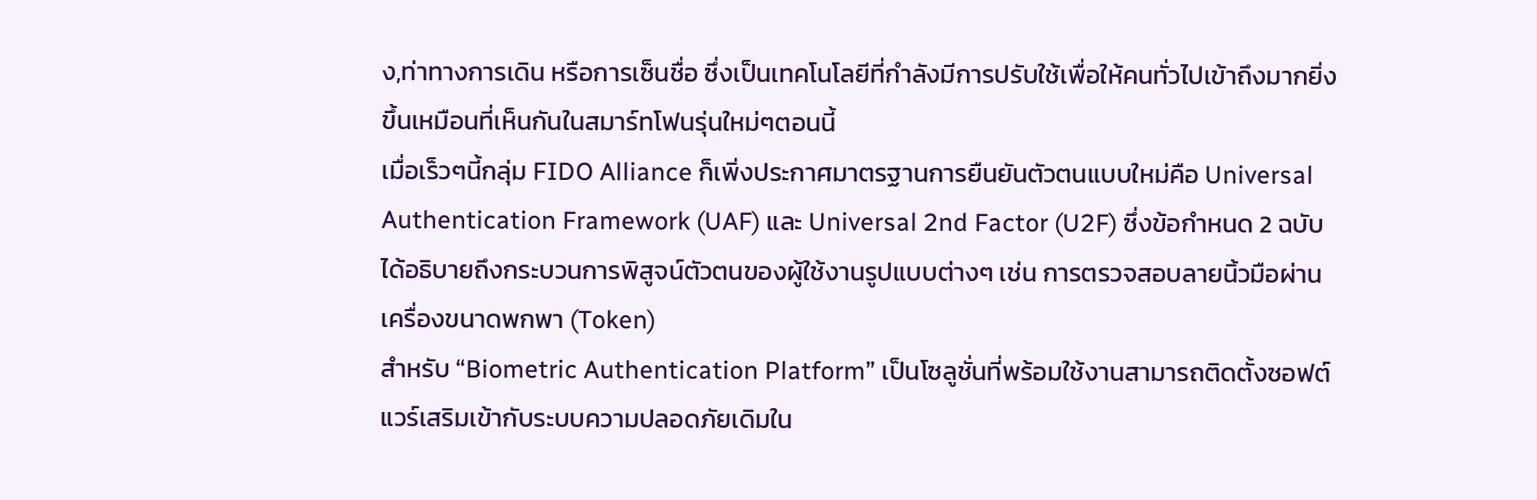ง,ท่าทางการเดิน หรือการเซ็นชื่อ ซึ่งเป็นเทคโนโลยีที่กำลังมีการปรับใช้เพื่อให้คนทั่วไปเข้าถึงมากยิ่งขึ้นเหมือนที่เห็นกันในสมาร์ทโฟนรุ่นใหม่ๆตอนนี้
เมื่อเร็วๆนี้กลุ่ม FIDO Alliance ก็เพิ่งประกาศมาตรฐานการยืนยันตัวตนแบบใหม่คือ Universal Authentication Framework (UAF) และ Universal 2nd Factor (U2F) ซึ่งข้อกำหนด 2 ฉบับ ได้อธิบายถึงกระบวนการพิสูจน์ตัวตนของผู้ใช้งานรูปแบบต่างๆ เช่น การตรวจสอบลายนิ้วมือผ่านเครื่องขนาดพกพา (Token)
สำหรับ “Biometric Authentication Platform” เป็นโซลูชั่นที่พร้อมใช้งานสามารถติดตั้งซอฟต์แวร์เสริมเข้ากับระบบความปลอดภัยเดิมใน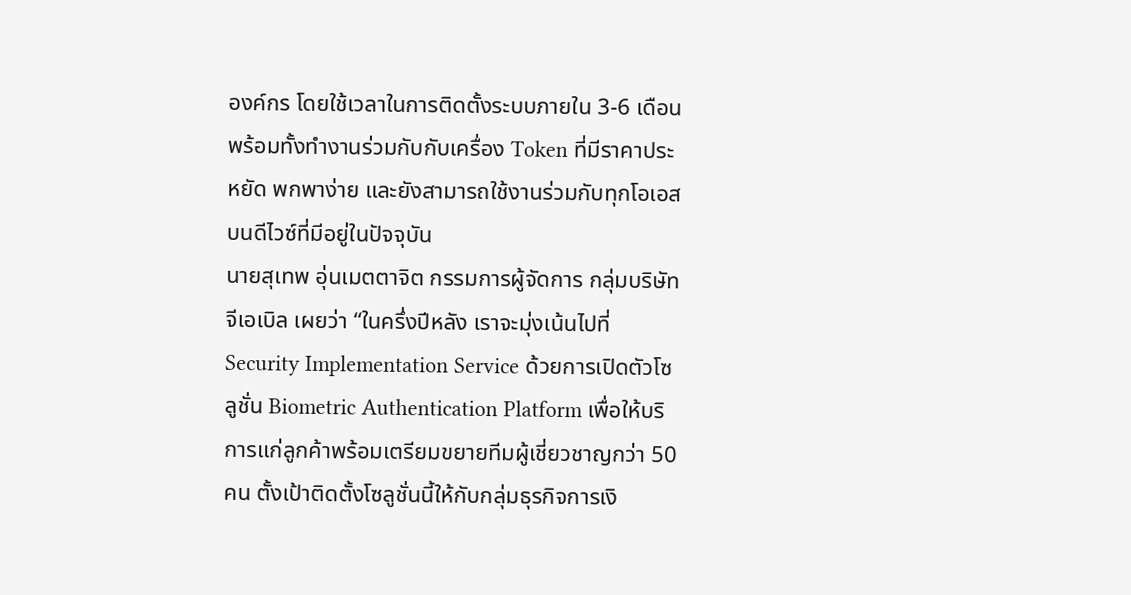องค์กร โดยใช้เวลาในการติดตั้งระบบภายใน 3-6 เดือน พร้อมทั้งทำงานร่วมกับกับเครื่อง Token ที่มีราคาประหยัด พกพาง่าย และยังสามารถใช้งานร่วมกับทุกโอเอสบนดีไวซ์ที่มีอยู่ในปัจจุบัน
นายสุเทพ อุ่นเมตตาจิต กรรมการผู้จัดการ กลุ่มบริษัทจีเอเบิล เผยว่า “ในครึ่งปีหลัง เราจะมุ่งเน้นไปที่ Security Implementation Service ด้วยการเปิดตัวโซลูชั่น Biometric Authentication Platform เพื่อให้บริการแก่ลูกค้าพร้อมเตรียมขยายทีมผู้เชี่ยวชาญกว่า 50 คน ตั้งเป้าติดตั้งโซลูชั่นนี้ให้กับกลุ่มธุรกิจการเงิ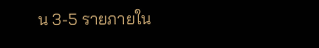น 3-5 รายภายใน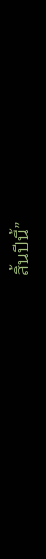สิ้นปีนี้”